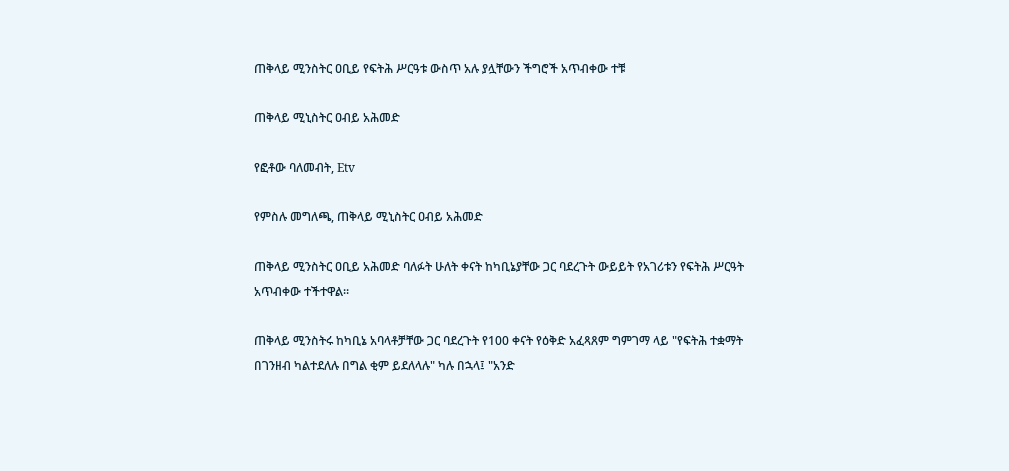ጠቅላይ ሚንስትር ዐቢይ የፍትሕ ሥርዓቱ ውስጥ አሉ ያሏቸውን ችግሮች አጥብቀው ተቹ

ጠቅላይ ሚኒስትር ዐብይ አሕመድ

የፎቶው ባለመብት, Etv

የምስሉ መግለጫ, ጠቅላይ ሚኒስትር ዐብይ አሕመድ

ጠቅላይ ሚንስትር ዐቢይ አሕመድ ባለፉት ሁለት ቀናት ከካቢኔያቸው ጋር ባደረጉት ውይይት የአገሪቱን የፍትሕ ሥርዓት አጥብቀው ተችተዋል።

ጠቅላይ ሚንስትሩ ከካቢኔ አባላቶቻቸው ጋር ባደረጉት የ100 ቀናት የዕቅድ አፈጻጸም ግምገማ ላይ "የፍትሕ ተቋማት በገንዘብ ካልተደለሉ በግል ቂም ይደለላሉ" ካሉ በኋላ፤ "አንድ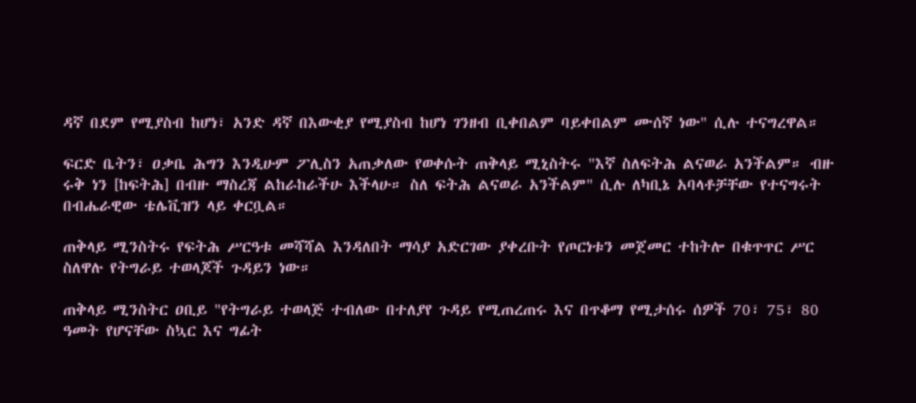ዳኛ በደም የሚያስብ ከሆነ፣ አንድ ዳኛ በእውቂያ የሚያስብ ከሆነ ገንዘብ ቢቀበልም ባይቀበልም ሙሰኛ ነው" ሲሉ ተናግረዋል።

ፍርድ ቤትን፣ ዐቃቤ ሕግን እንዲሁም ፖሊስን አጠቃለው የወቀሱት ጠቅላይ ሚኒስትሩ "እኛ ስለፍትሕ ልናወራ አንችልም። ብዙ ሩቅ ነን [ከፍትሕ] በብዙ ማስረጃ ልከራከራችሁ እችላሁ። ስለ ፍትሕ ልናወራ አንችልም" ሲሉ ለካቢኔ አባላቶቻቸው የተናግሩት በብሔራዊው ቴሌቪዝን ላይ ቀርቧል።

ጠቅላይ ሚንስትሩ የፍትሕ ሥርዓቱ መሻሻል እንዳለበት ማሳያ አድርገው ያቀረቡት የጦርነቱን መጀመር ተከትሎ በቁጥጥር ሥር ስለዋሉ የትግራይ ተወላጆች ጉዳይን ነው።

ጠቅላይ ሚንስትር ዐቢይ "የትግራይ ተወላጅ ተብለው በተለያየ ጉዳይ የሚጠረጠሩ እና በጥቆማ የሚታሰሩ ሰዎች 70፣ 75፣ 80 ዓመት የሆናቸው ስኳር እና ግፊት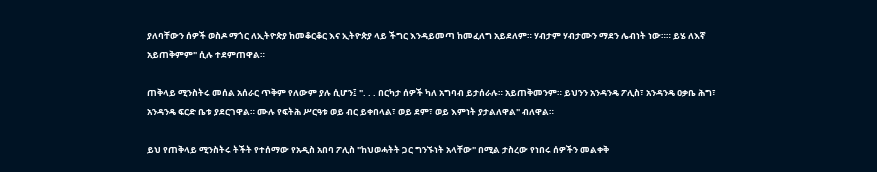ያለባቸውን ሰዎች ወስዶ ማጎር ለኢትዮጵያ ከመቆርቆር እና ኢትዮጵያ ላይ ችግር እንዳይመጣ ከመፈለግ አይደለም። ሃብታም ሃብታሙን ማደን ሌብነት ነው።። ይሄ ለእኛ አይጠቅምም" ሲሉ ተደምጠዋል።

ጠቅላይ ሚንስትሩ መሰል አሰራር ጥቅም የለውም ያሉ ሲሆን፤ ". . . በርካታ ሰዎች ካለ አግባብ ይታሰራሉ። አይጠቅመንም። ይህንን አንዳንዴ ፖሊስ፣ አንዳንዴ ዐቃቤ ሕግ፣ አንዳንዴ ፍርድ ቤቱ ያደርገዋል። ሙሉ የፍትሕ ሥርዓቱ ወይ ብር ይቀበላል፣ ወይ ደም፣ ወይ እምነት ያታልለዋል" ብለዋል።

ይህ የጠቅላይ ሚንስትሩ ትችት የተሰማው የአዲስ አበባ ፖሊስ "ከህወሓትት ጋር ግንኙነት አላቸው" በሚል ታስረው የነበሩ ሰዎችን መልቀቅ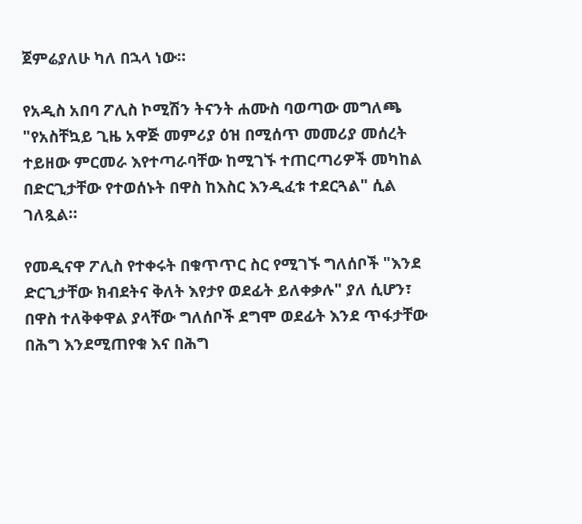ጀምሬያለሁ ካለ በኋላ ነው።

የአዲስ አበባ ፖሊስ ኮሚሽን ትናንት ሐሙስ ባወጣው መግለጫ "የአስቸኳይ ጊዜ አዋጅ መምሪያ ዕዝ በሚሰጥ መመሪያ መሰረት ተይዘው ምርመራ እየተጣራባቸው ከሚገኙ ተጠርጣሪዎች መካከል በድርጊታቸው የተወሰኑት በዋስ ከእስር እንዲፈቱ ተደርጓል" ሲል ገለጿል።

የመዲናዋ ፖሊስ የተቀሩት በቁጥጥር ስር የሚገኙ ግለሰቦች "እንደ ድርጊታቸው ክብደትና ቅለት እየታየ ወደፊት ይለቀቃሉ" ያለ ሲሆን፣ በዋስ ተለቅቀዋል ያላቸው ግለሰቦች ደግሞ ወደፊት እንደ ጥፋታቸው በሕግ እንደሚጠየቁ እና በሕግ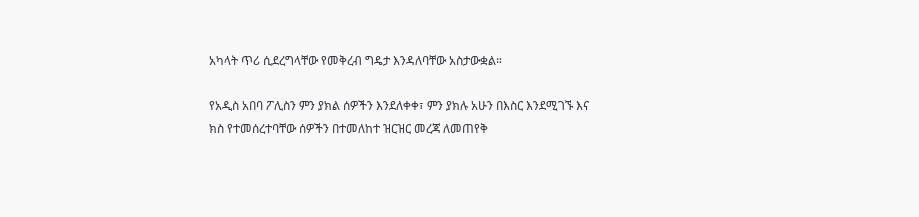አካላት ጥሪ ሲደረግላቸው የመቅረብ ግዴታ እንዳለባቸው አስታውቋል።

የአዲስ አበባ ፖሊስን ምን ያክል ሰዎችን እንደለቀቀ፣ ምን ያክሉ አሁን በእስር እንደሚገኙ እና ክስ የተመሰረተባቸው ሰዎችን በተመለከተ ዝርዝር መረጃ ለመጠየቅ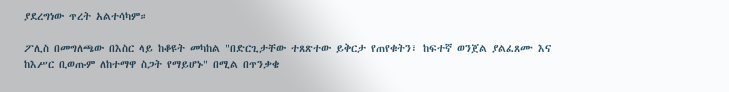ያደረግነው ጥረት አልተሳካም።

ፖሊስ በመግለጫው በእስር ላይ ከቆዩት መካከል "በድርጊታቸው ተጸጽተው ይቅርታ የጠየቁትን፣ ከፍተኛ ወንጀል ያልፈጸሙ እና ከእሥር ቢወጡም ለከተማዋ ስጋት የማይሆኑ" በሚል በጥንቃቄ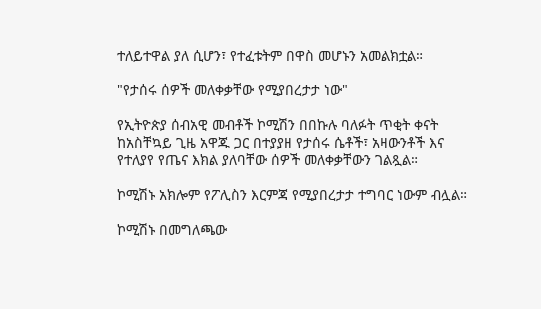ተለይተዋል ያለ ሲሆን፣ የተፈቱትም በዋስ መሆኑን አመልክቷል።

"የታሰሩ ሰዎች መለቀቃቸው የሚያበረታታ ነው"

የኢትዮጵያ ሰብአዊ መብቶች ኮሚሽን በበኩሉ ባለፉት ጥቂት ቀናት ከአስቸኳይ ጊዜ አዋጁ ጋር በተያያዘ የታሰሩ ሴቶች፣ አዛውንቶች እና የተለያየ የጤና እክል ያለባቸው ሰዎች መለቀቃቸውን ገልጿል።

ኮሚሽኑ አክሎም የፖሊስን እርምጃ የሚያበረታታ ተግባር ነውም ብሏል።

ኮሚሽኑ በመግለጫው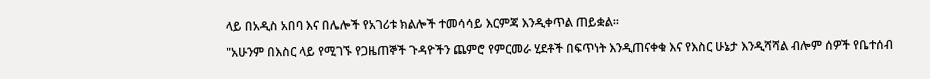ላይ በአዲስ አበባ እና በሌሎች የአገሪቱ ክልሎች ተመሳሳይ እርምጃ እንዲቀጥል ጠይቋል።

"አሁንም በእስር ላይ የሚገኙ የጋዜጠኞች ጉዳዮችን ጨምሮ የምርመራ ሂደቶች በፍጥነት እንዲጠናቀቁ እና የእስር ሁኔታ እንዲሻሻል ብሎም ሰዎች የቤተሰብ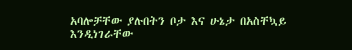አባሎቻቸው ያሉበትን ቦታ እና ሁኔታ በአስቸኳይ እንዲነገራቸው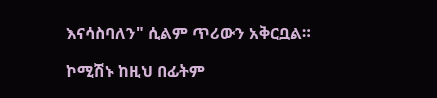እናሳስባለን" ሲልም ጥሪውን አቅርቧል።

ኮሚሽኑ ከዚህ በፊትም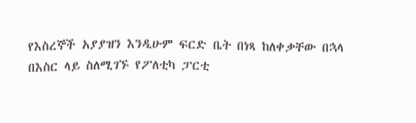የእስረኞች አያያዝን እንዲሁም ፍርድ ቤት በነጻ ከለቀቃቸው በኋላ በእስር ላይ ስለሚገኙ የፖለቲካ ፓርቲ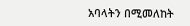አባላትን በሚመለከት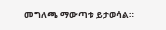መግለጫ ማውጣቱ ይታወሳል።